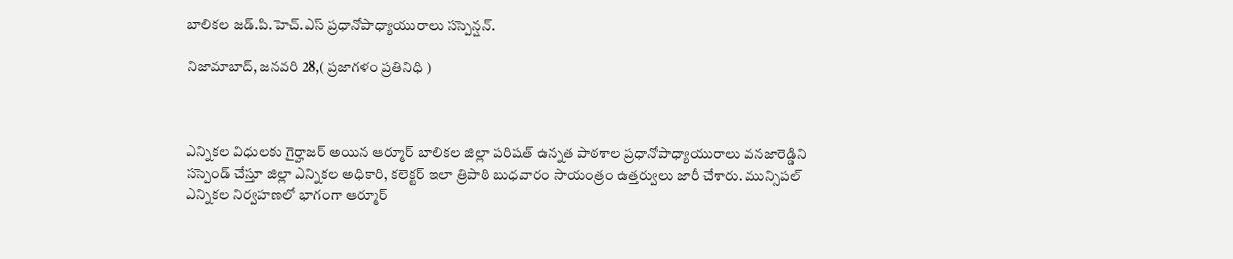బాలికల జడ్.పి.హెచ్.ఎస్ ప్రధానోపాధ్యాయురాలు సస్పెన్షన్.

నిజామాబాద్, జనవరి 28,( ప్రజాగళం ప్రతినిధి )



ఎన్నికల విధులకు గైర్హాజర్ అయిన ఆర్మూర్ బాలికల జిల్లా పరిషత్ ఉన్నత పాఠశాల ప్రధానోపాధ్యాయురాలు వనజారెడ్డిని సస్పెండ్ చేస్తూ జిల్లా ఎన్నికల అధికారి, కలెక్టర్ ఇలా త్రిపాఠి బుధవారం సాయంత్రం ఉత్తర్వులు జారీ చేశారు. మున్సిపల్ ఎన్నికల నిర్వహణలో భాగంగా ఆర్మూర్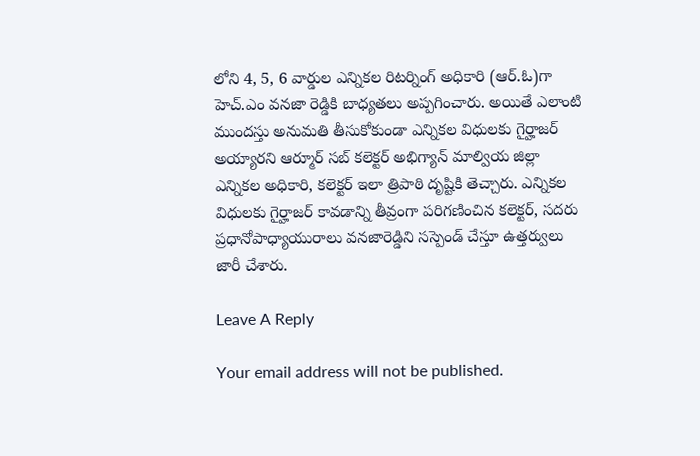లోని 4, 5, 6 వార్డుల ఎన్నికల రిటర్నింగ్ అధికారి (ఆర్.ఓ)గా హెచ్.ఎం వనజా రెడ్డికి బాధ్యతలు అప్పగించారు. అయితే ఎలాంటి ముందస్తు అనుమతి తీసుకోకుండా ఎన్నికల విధులకు గైర్హాజర్ అయ్యారని ఆర్మూర్ సబ్ కలెక్టర్ అభిగ్యాన్ మాల్వియ జిల్లా ఎన్నికల అధికారి, కలెక్టర్ ఇలా త్రిపాఠి దృష్టికి తెచ్చారు. ఎన్నికల విధులకు గైర్హాజర్ కావడాన్ని తీవ్రంగా పరిగణించిన కలెక్టర్, సదరు ప్రధానోపాధ్యాయురాలు వనజారెడ్డిని సస్పెండ్ చేస్తూ ఉత్తర్వులు జారీ చేశారు.

Leave A Reply

Your email address will not be published.